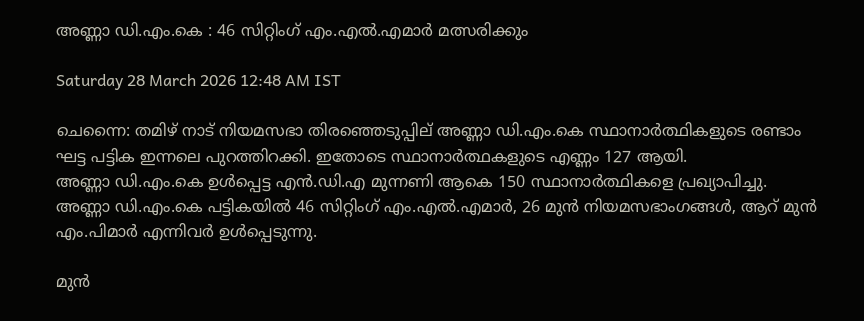അണ്ണാ ഡി.എം.കെ : 46 സിറ്റിംഗ് എം.എൽ.എമാർ മത്സരിക്കും

Saturday 28 March 2026 12:48 AM IST

ചെന്നൈ: തമിഴ് നാട് നിയമസഭാ തിരഞ്ഞെടുപ്പില് അണ്ണാ ഡി.എം.കെ സ്ഥാനാർത്ഥികളുടെ രണ്ടാം ഘട്ട പട്ടിക ഇന്നലെ പുറത്തിറക്കി. ഇതോടെ സ്ഥാനാർത്ഥകളുടെ എണ്ണം 127 ആയി. അണ്ണാ ‌ഡി.എം.കെ ഉൾപ്പെട്ട എൻ.ഡി.എ മുന്നണി ആകെ 150 സ്ഥാനാർത്ഥികളെ പ്രഖ്യാപിച്ചു. അണ്ണാ ‌ഡി.എം.കെ പട്ടികയിൽ 46 സിറ്റിംഗ് എം.എൽ.എമാർ, 26 മുൻ നിയമസഭാംഗങ്ങൾ, ആറ് മുൻ എം.പിമാർ എന്നിവർ ഉൾപ്പെടുന്നു.

മുൻ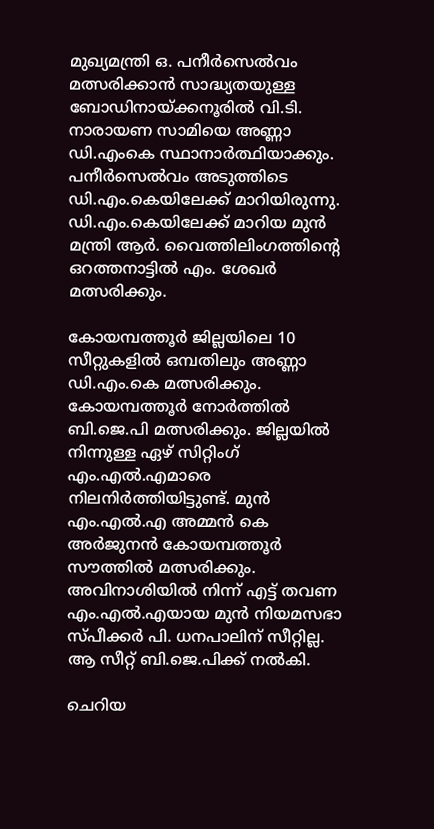മുഖ്യമന്ത്രി ഒ. പനീർസെൽവം മത്സരിക്കാൻ സാദ്ധ്യതയുള്ള ബോഡിനായ്ക്കനൂരിൽ വി.ടി. നാരായണ സാമിയെ അണ്ണാ ഡി.എംകെ സ്ഥാനാർത്ഥിയാക്കും. പനീർസെൽവം അടുത്തിടെ ഡി.എം.കെയിലേക്ക് മാറിയിരുന്നു. ഡി.എം.കെയിലേക്ക് മാറിയ മുൻ മന്ത്രി ആർ. വൈത്തിലിംഗത്തിന്റെ ഒറത്തനാട്ടിൽ എം. ശേഖർ മത്സരിക്കും.

കോയമ്പത്തൂർ ജില്ലയിലെ 10 സീറ്റുകളിൽ ഒമ്പതിലും അണ്ണാ ഡി.എം.കെ മത്സരിക്കും. കോയമ്പത്തൂർ നോർത്തിൽ ബി.ജെ.പി മത്സരിക്കും. ജില്ലയിൽ നിന്നുള്ള ഏഴ് സിറ്റിംഗ് എം.എൽ.എമാരെ നിലനിർത്തിയിട്ടുണ്ട്. മുൻ എം.എൽ.എ അമ്മൻ കെ അർജുനൻ കോയമ്പത്തൂർ സൗത്തിൽ മത്സരിക്കും. അവിനാശിയിൽ നിന്ന് എട്ട് തവണ എം.എൽ.എയായ മുൻ നിയമസഭാ സ്പീക്കർ പി. ധനപാലിന് സീറ്റില്ല. ആ സീറ്റ് ബി.ജെ.പിക്ക് നൽകി.

ചെറിയ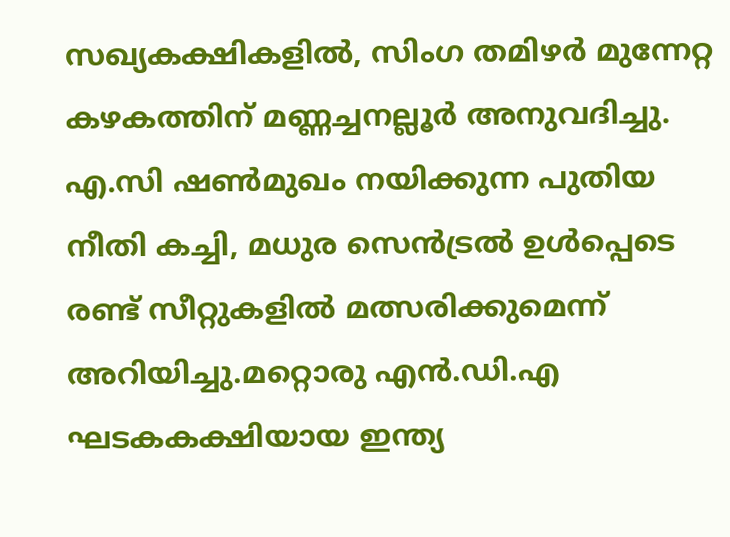സഖ്യകക്ഷികളിൽ, സിംഗ തമിഴർ മുന്നേറ്റ കഴകത്തിന് മണ്ണച്ചനല്ലൂർ അനുവദിച്ചു. എ.സി ഷൺമുഖം നയിക്കുന്ന പുതിയ നീതി കച്ചി, മധുര സെൻട്രൽ ഉൾപ്പെടെ രണ്ട് സീറ്റുകളിൽ മത്സരിക്കുമെന്ന് അറിയിച്ചു.മറ്റൊരു എൻ.ഡി.എ ഘടകകക്ഷിയായ ഇന്ത്യ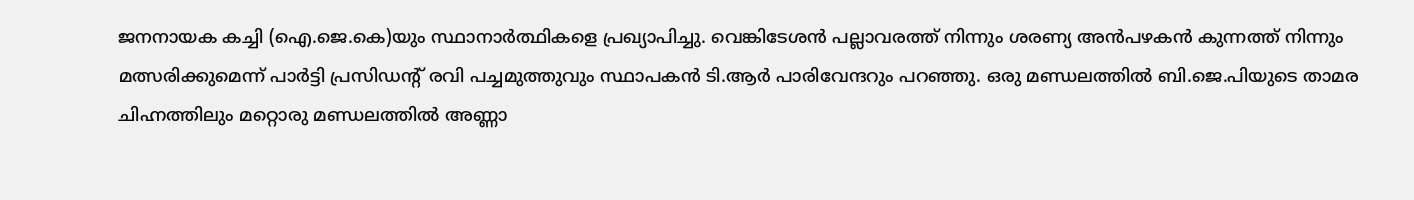ജനനായക കച്ചി (ഐ.ജെ.കെ)യും സ്ഥാനാർത്ഥികളെ പ്രഖ്യാപിച്ചു. വെങ്കിടേശൻ പല്ലാവരത്ത് നിന്നും ശരണ്യ അൻപഴകൻ കുന്നത്ത് നിന്നും മത്സരിക്കുമെന്ന് പാർട്ടി പ്രസിഡന്റ് രവി പച്ചമുത്തുവും സ്ഥാപകൻ ടി.ആർ പാരിവേന്ദറും പറഞ്ഞു. ഒരു മണ്ഡലത്തിൽ ബി.ജെ.പിയുടെ താമര ചിഹ്നത്തിലും മറ്റൊരു മണ്ഡലത്തിൽ അണ്ണാ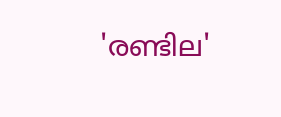'രണ്ടില'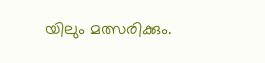യിലും മത്സരിക്കും.